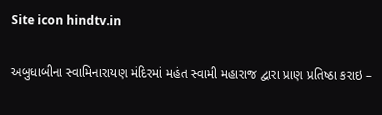Site icon hindtv.in

અબુધાબીના સ્વામિનારાયણ મંદિરમાં મહંત સ્વામી મહારાજ દ્વારા પ્રાણ પ્રતિષ્ઠા કરાઇ –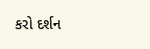કરો દર્શન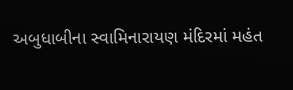અબુધાબીના સ્વામિનારાયણ મંદિરમાં મહંત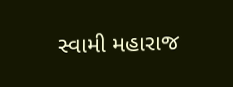સ્વામી મહારાજ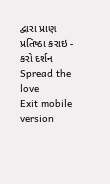દ્વારા પ્રાણ પ્રતિષ્ઠા કરાઇ - કરો દર્શન
Spread the love
Exit mobile version